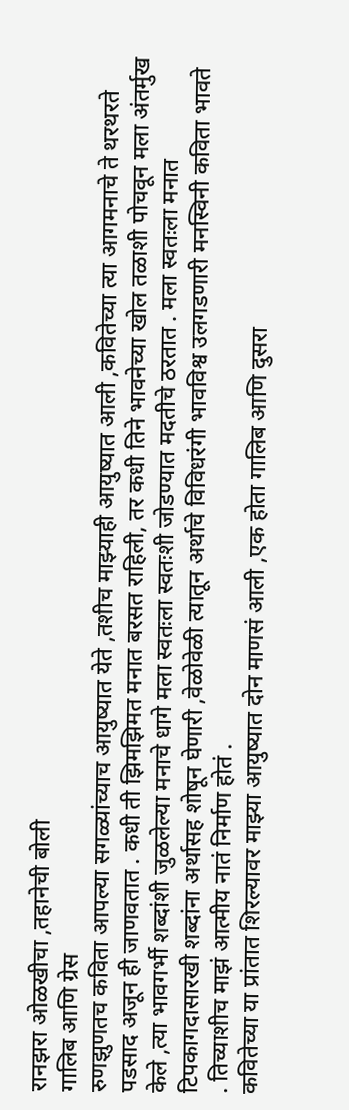रानझरा ओळखीचा ,तहानेची बोली
गालिब आणि ग्रेस
रुणझुणतच कविता आपल्या सगळ्यांच्याच आयुष्यात येते ,तशीच माझ्याही आयुष्यात आली ,कवितेच्या त्या आगमनाचे ते थरथरते पडसाद अजून ही जाणवतात . कधी ती झिमझिमत मनात बरसत राहिली, तर कधी तिने भावनेच्या खोल तळाशी पोचवून मला अंतर्मुख केले ,त्या भावगर्भी शब्दांशी जुळलेल्या मनाचे धागे मला स्वतःला स्वतःशी जोडण्यात मदतीचे ठरतात . मला स्वतःला मनात टिपकागदासारखी शब्दांना अर्थासह शोषून घेणारी ,वेळोवेळी त्यातून अर्थाचे विविधरंगी भावविश्व उलगडणारी मनस्विनी कविता भावते . तिच्याशीच माझं आत्मीय नातं निर्माण होतं .
कवितेच्या या प्रांतात शिरल्यावर माझ्या आयुष्यात दोन माणसं आली ,एक होता गालिब आणि दुसरा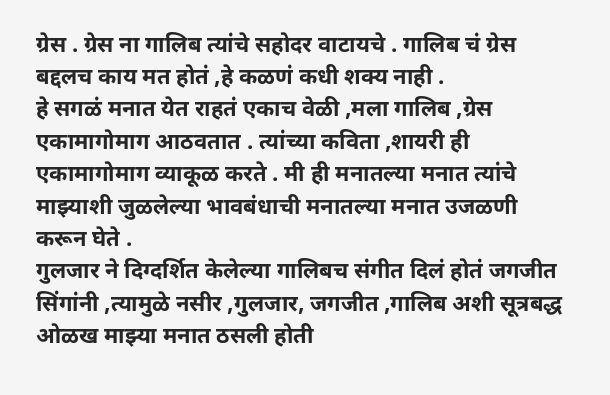ग्रेस . ग्रेस ना गालिब त्यांचे सहोदर वाटायचे . गालिब चं ग्रेस बद्दलच काय मत होतं ,हे कळणं कधी शक्य नाही .
हे सगळं मनात येत राहतं एकाच वेळी ,मला गालिब ,ग्रेस एकामागोमाग आठवतात . त्यांच्या कविता ,शायरी ही एकामागोमाग व्याकूळ करते . मी ही मनातल्या मनात त्यांचे माझ्याशी जुळलेल्या भावबंधाची मनातल्या मनात उजळणी करून घेते .
गुलजार ने दिग्दर्शित केलेल्या गालिबच संगीत दिलं होतं जगजीत सिंगांनी ,त्यामुळे नसीर ,गुलजार, जगजीत ,गालिब अशी सूत्रबद्ध ओळख माझ्या मनात ठसली होती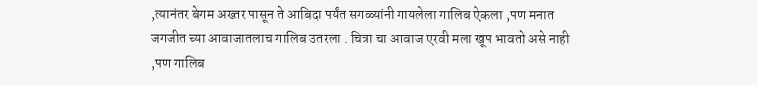,त्यानंतर बेगम अख्तर पासून ते आबिदा पर्यंत सगळ्यांनी गायलेला गालिब ऐकला ,पण मनात जगजीत च्या आवाजातलाच गालिब उतरला . चित्रा चा आवाज एरवी मला खूप भावतो असे नाही ,पण गालिब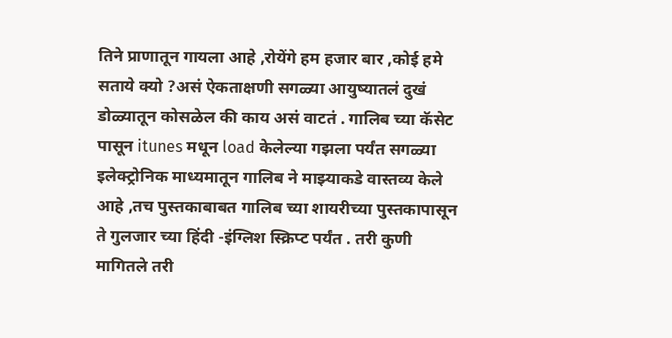तिने प्राणातून गायला आहे ,रोयेंगे हम हजार बार ,कोई हमे सताये क्यो ?असं ऐकताक्षणी सगळ्या आयुष्यातलं दुखं डोळ्यातून कोसळेल की काय असं वाटतं . गालिब च्या कॅसेट पासून itunes मधून load केलेल्या गझला पर्यंत सगळ्या इलेक्ट्रोनिक माध्यमातून गालिब ने माझ्याकडे वास्तव्य केले आहे ,तच पुस्तकाबाबत गालिब च्या शायरीच्या पुस्तकापासून ते गुलजार च्या हिंदी -इंग्लिश स्क्रिप्ट पर्यंत . तरी कुणी मागितले तरी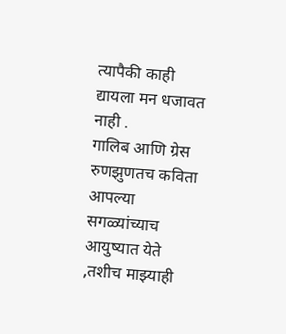त्यापैकी काही द्यायला मन धजावत नाही .
गालिब आणि ग्रेस
रुणझुणतच कविता आपल्या सगळ्यांच्याच आयुष्यात येते ,तशीच माझ्याही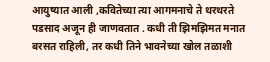आयुष्यात आली ,कवितेच्या त्या आगमनाचे ते थरथरते पडसाद अजून ही जाणवतात . कधी ती झिमझिमत मनात बरसत राहिली, तर कधी तिने भावनेच्या खोल तळाशी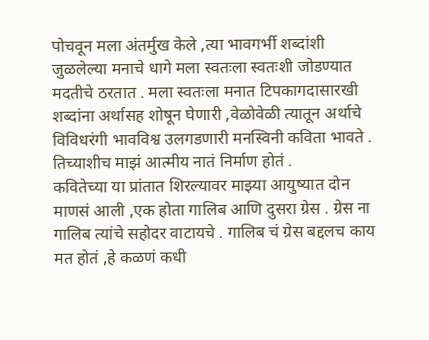पोचवून मला अंतर्मुख केले ,त्या भावगर्भी शब्दांशी जुळलेल्या मनाचे धागे मला स्वतःला स्वतःशी जोडण्यात मदतीचे ठरतात . मला स्वतःला मनात टिपकागदासारखी शब्दांना अर्थासह शोषून घेणारी ,वेळोवेळी त्यातून अर्थाचे विविधरंगी भावविश्व उलगडणारी मनस्विनी कविता भावते . तिच्याशीच माझं आत्मीय नातं निर्माण होतं .
कवितेच्या या प्रांतात शिरल्यावर माझ्या आयुष्यात दोन माणसं आली ,एक होता गालिब आणि दुसरा ग्रेस . ग्रेस ना गालिब त्यांचे सहोदर वाटायचे . गालिब चं ग्रेस बद्दलच काय मत होतं ,हे कळणं कधी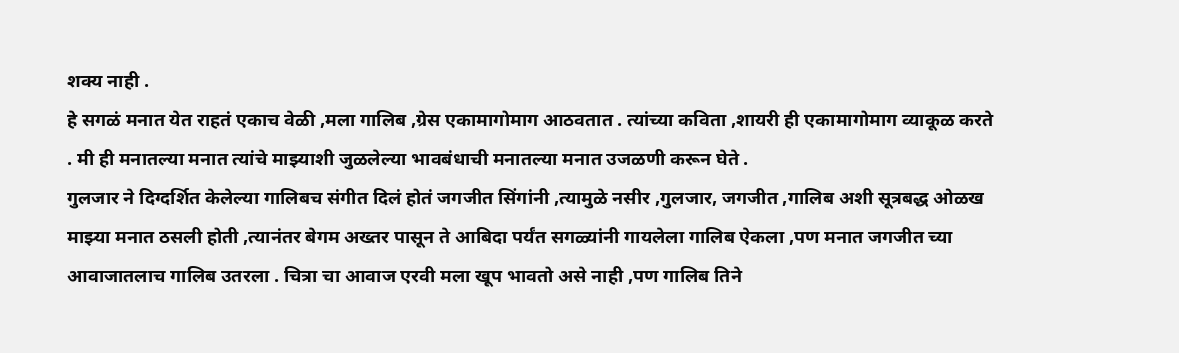शक्य नाही .
हे सगळं मनात येत राहतं एकाच वेळी ,मला गालिब ,ग्रेस एकामागोमाग आठवतात . त्यांच्या कविता ,शायरी ही एकामागोमाग व्याकूळ करते . मी ही मनातल्या मनात त्यांचे माझ्याशी जुळलेल्या भावबंधाची मनातल्या मनात उजळणी करून घेते .
गुलजार ने दिग्दर्शित केलेल्या गालिबच संगीत दिलं होतं जगजीत सिंगांनी ,त्यामुळे नसीर ,गुलजार, जगजीत ,गालिब अशी सूत्रबद्ध ओळख माझ्या मनात ठसली होती ,त्यानंतर बेगम अख्तर पासून ते आबिदा पर्यंत सगळ्यांनी गायलेला गालिब ऐकला ,पण मनात जगजीत च्या आवाजातलाच गालिब उतरला . चित्रा चा आवाज एरवी मला खूप भावतो असे नाही ,पण गालिब तिने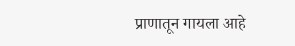प्राणातून गायला आहे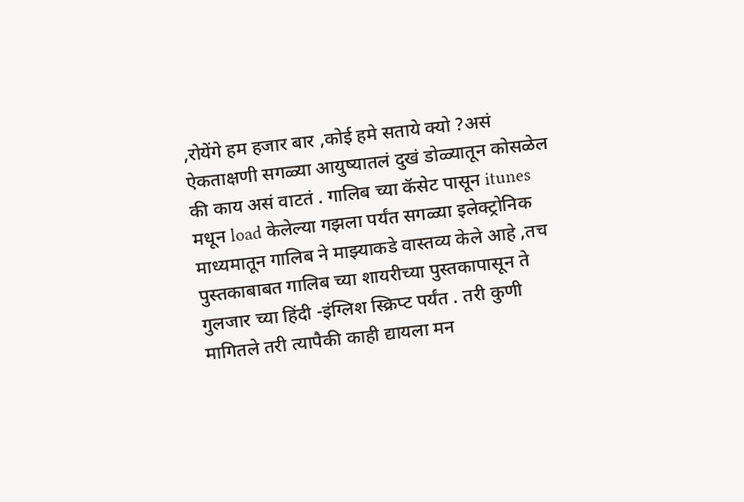,रोयेंगे हम हजार बार ,कोई हमे सताये क्यो ?असं ऐकताक्षणी सगळ्या आयुष्यातलं दुखं डोळ्यातून कोसळेल की काय असं वाटतं . गालिब च्या कॅसेट पासून itunes मधून load केलेल्या गझला पर्यंत सगळ्या इलेक्ट्रोनिक माध्यमातून गालिब ने माझ्याकडे वास्तव्य केले आहे ,तच पुस्तकाबाबत गालिब च्या शायरीच्या पुस्तकापासून ते गुलजार च्या हिंदी -इंग्लिश स्क्रिप्ट पर्यंत . तरी कुणी मागितले तरी त्यापैकी काही द्यायला मन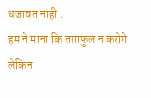धजावत नाही .
हम ने माना कि तग़ाफुल न करोगे लेकिन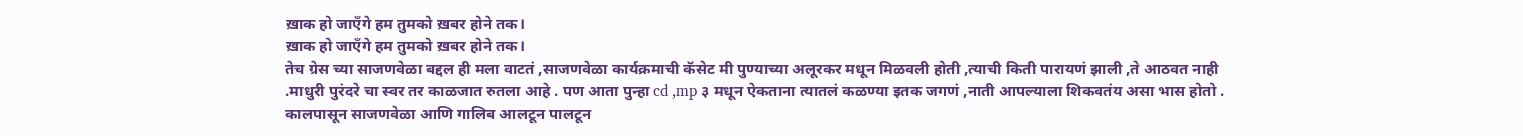ख़ाक हो जाएँगे हम तुमको ख़बर होने तक।
ख़ाक हो जाएँगे हम तुमको ख़बर होने तक।
तेच ग्रेस च्या साजणवेळा बद्दल ही मला वाटतं ,साजणवेळा कार्यक्रमाची कॅसेट मी पुण्याच्या अलूरकर मधून मिळवली होती ,त्याची किती पारायणं झाली ,ते आठवत नाही .माधुरी पुरंदरे चा स्वर तर काळजात रुतला आहे . पण आता पुन्हा cd ,mp ३ मधून ऐकताना त्यातलं कळण्या इतक जगणं ,नाती आपल्याला शिकवतंय असा भास होतो . कालपासून साजणवेळा आणि गालिब आलटून पालटून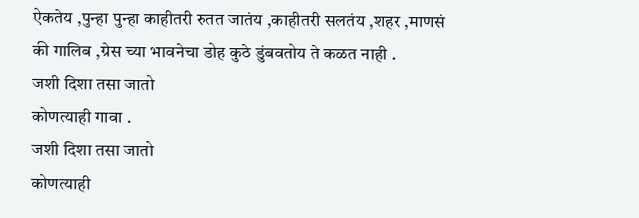ऐकतेय ,पुन्हा पुन्हा काहीतरी रुतत जातंय ,काहीतरी सलतंय ,शहर ,माणसं की गालिब ,ग्रेस च्या भावनेचा डोह कुठे डुंबवतोय ते कळत नाही .
जशी दिशा तसा जातो
कोणत्याही गावा .
जशी दिशा तसा जातो
कोणत्याही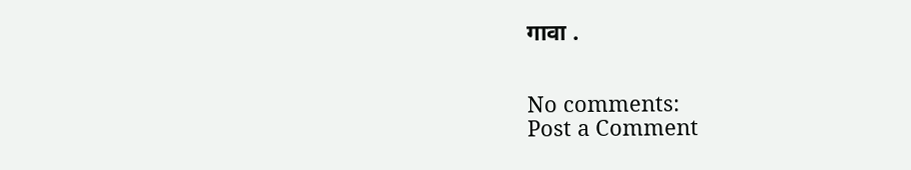गावा .


No comments:
Post a Comment